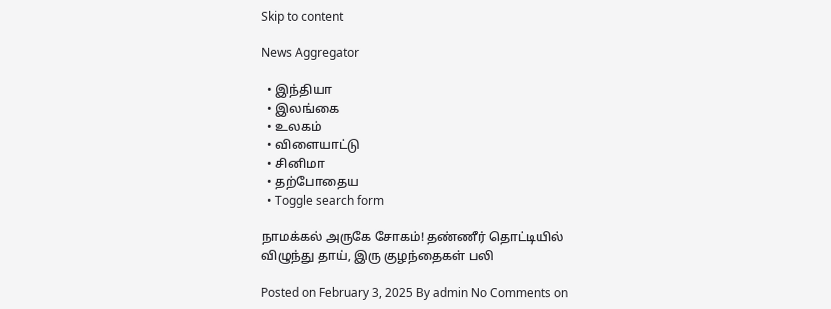Skip to content

News Aggregator

  • இந்தியா
  • இலங்கை
  • உலகம்
  • விளையாட்டு
  • சினிமா
  • தற்போதைய
  • Toggle search form

நாமக்கல் அருகே சோகம்! தண்ணீர் தொட்டியில் விழுந்து தாய், இரு குழந்தைகள் பலி

Posted on February 3, 2025 By admin No Comments on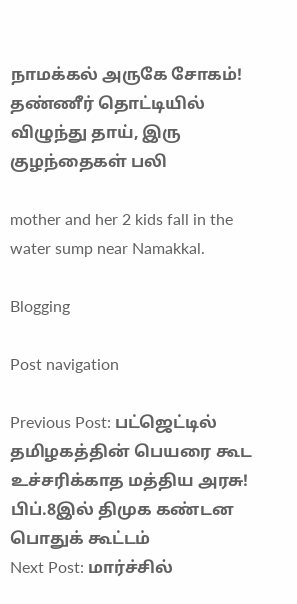நாமக்கல் அருகே சோகம்! தண்ணீர் தொட்டியில் விழுந்து தாய், இரு குழந்தைகள் பலி

mother and her 2 kids fall in the water sump near Namakkal.

Blogging

Post navigation

Previous Post: பட்ஜெட்டில் தமிழகத்தின் பெயரை கூட உச்சரிக்காத மத்திய அரசு! பிப்.8இல் திமுக கண்டன பொதுக் கூட்டம்
Next Post: மார்ச்சில்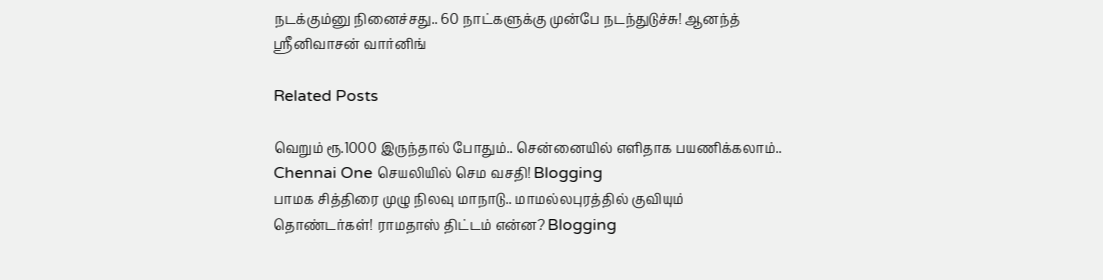நடக்கும்னு நினைச்சது.. 60 நாட்களுக்கு முன்பே நடந்துடுச்சு! ஆனந்த் ஸ்ரீனிவாசன் வார்னிங்

Related Posts

வெறும் ரூ.1000 இருந்தால் போதும்.. சென்னையில் எளிதாக பயணிக்கலாம்.. Chennai One செயலியில் செம வசதி! Blogging
பாமக சித்திரை முழு நிலவு மாநாடு.. மாமல்லபுரத்தில் குவியும் தொண்டர்கள்! ராமதாஸ் திட்டம் என்ன? Blogging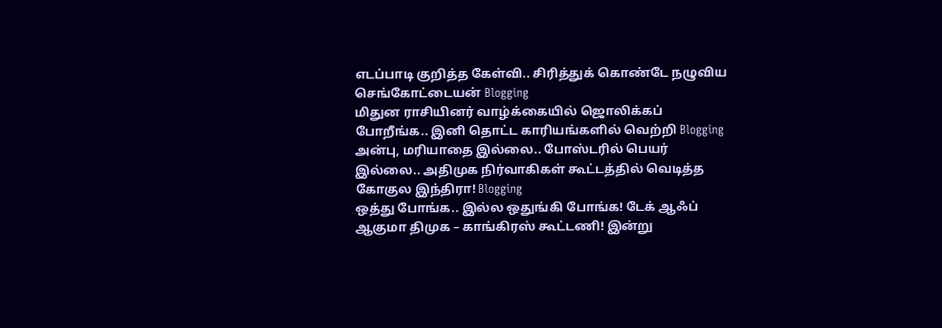எடப்பாடி குறித்த கேள்வி.. சிரித்துக் கொண்டே நழுவிய செங்கோட்டையன் Blogging
மிதுன ராசியினர் வாழ்க்கையில் ஜொலிக்கப் போறீங்க.. இனி தொட்ட காரியங்களில் வெற்றி Blogging
அன்பு, மரியாதை இல்லை.. போஸ்டரில் பெயர் இல்லை.. அதிமுக நிர்வாகிகள் கூட்டத்தில் வெடித்த கோகுல இந்திரா! Blogging
ஒத்து போங்க.. இல்ல ஒதுங்கி போங்க! டேக் ஆஃப் ஆகுமா திமுக – காங்கிரஸ் கூட்டணி! இன்று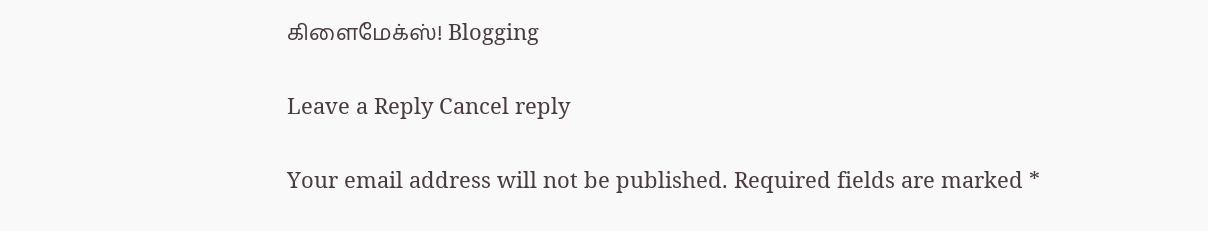கிளைமேக்ஸ்! Blogging

Leave a Reply Cancel reply

Your email address will not be published. Required fields are marked *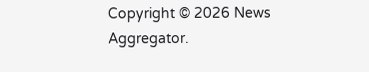Copyright © 2026 News Aggregator.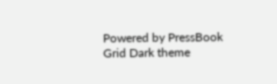Powered by PressBook Grid Dark theme